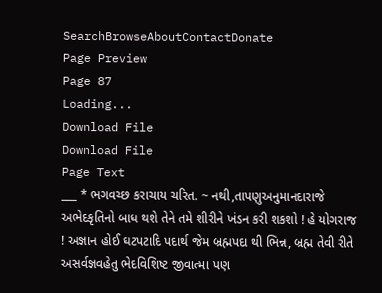SearchBrowseAboutContactDonate
Page Preview
Page 87
Loading...
Download File
Download File
Page Text
___ * ભગવચ્છ કરાચાય ચરિત. ~ નથી,તાપણુઅનુમાનદારાજે અભેદકૃતિનો બાધ થશે તેને તમે શીરીને ખંડન કરી શકશો ! હે યોગરાજ ! અજ્ઞાન હોઈ ઘટપટાદિ પદાર્થ જેમ બ્રહ્મપદા થી ભિન્ન, બ્રહ્મ તેવી રીતે અસર્વજ્ઞવહેતુ ભેદવિશિષ્ટ જીવાત્મા પણ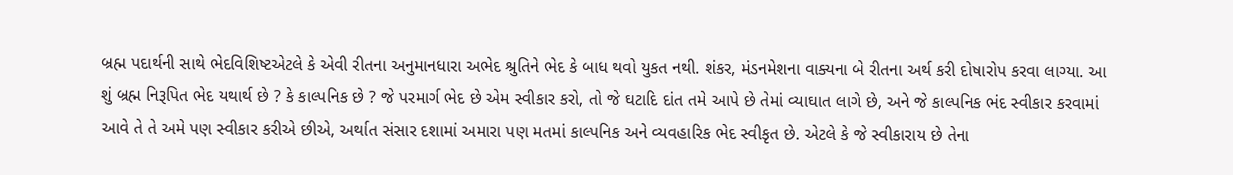બ્રહ્મ પદાર્થની સાથે ભેદવિશિષ્ટએટલે કે એવી રીતના અનુમાનધારા અભેદ શ્રુતિને ભેદ કે બાધ થવો યુકત નથી. શંકર, મંડનમેશના વાક્યના બે રીતના અર્થ કરી દોષારોપ કરવા લાગ્યા. આ શું બ્રહ્મ નિરૂપિત ભેદ યથાર્થ છે ? કે કાલ્પનિક છે ? જે પરમાર્ગ ભેદ છે એમ સ્વીકાર કરો, તો જે ઘટાદિ દાંત તમે આપે છે તેમાં વ્યાઘાત લાગે છે, અને જે કાલ્પનિક ભંદ સ્વીકાર કરવામાં આવે તે તે અમે પણ સ્વીકાર કરીએ છીએ, અર્થાત સંસાર દશામાં અમારા પણ મતમાં કાલ્પનિક અને વ્યવહારિક ભેદ સ્વીકૃત છે. એટલે કે જે સ્વીકારાય છે તેના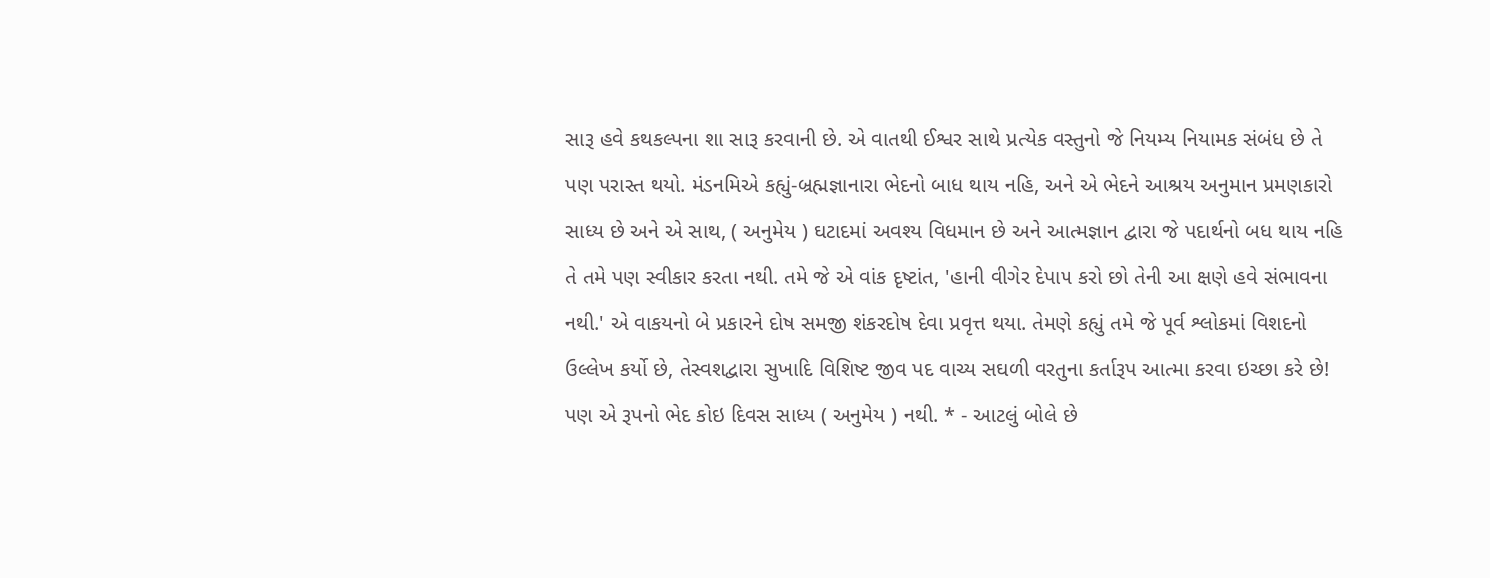સારૂ હવે કથકલ્પના શા સારૂ કરવાની છે. એ વાતથી ઈશ્વર સાથે પ્રત્યેક વસ્તુનો જે નિયમ્ય નિયામક સંબંધ છે તે પણ પરાસ્ત થયો. મંડનમિએ કહ્યું-બ્રહ્મજ્ઞાનારા ભેદનો બાધ થાય નહિ, અને એ ભેદને આશ્રય અનુમાન પ્રમણકારો સાધ્ય છે અને એ સાથ, ( અનુમેય ) ઘટાદમાં અવશ્ય વિધમાન છે અને આત્મજ્ઞાન દ્વારા જે પદાર્થનો બધ થાય નહિ તે તમે પણ સ્વીકાર કરતા નથી. તમે જે એ વાંક દૃષ્ટાંત, 'હાની વીગેર દેપા૫ કરો છો તેની આ ક્ષણે હવે સંભાવના નથી.' એ વાકયનો બે પ્રકારને દોષ સમજી શંકરદોષ દેવા પ્રવૃત્ત થયા. તેમણે કહ્યું તમે જે પૂર્વ શ્લોકમાં વિશદનો ઉલ્લેખ કર્યો છે, તેસ્વશદ્વારા સુખાદિ વિશિષ્ટ જીવ પદ વાચ્ય સઘળી વરતુના કર્તારૂપ આત્મા કરવા ઇચ્છા કરે છે! પણ એ રૂપનો ભેદ કોઇ દિવસ સાધ્ય ( અનુમેય ) નથી. * - આટલું બોલે છે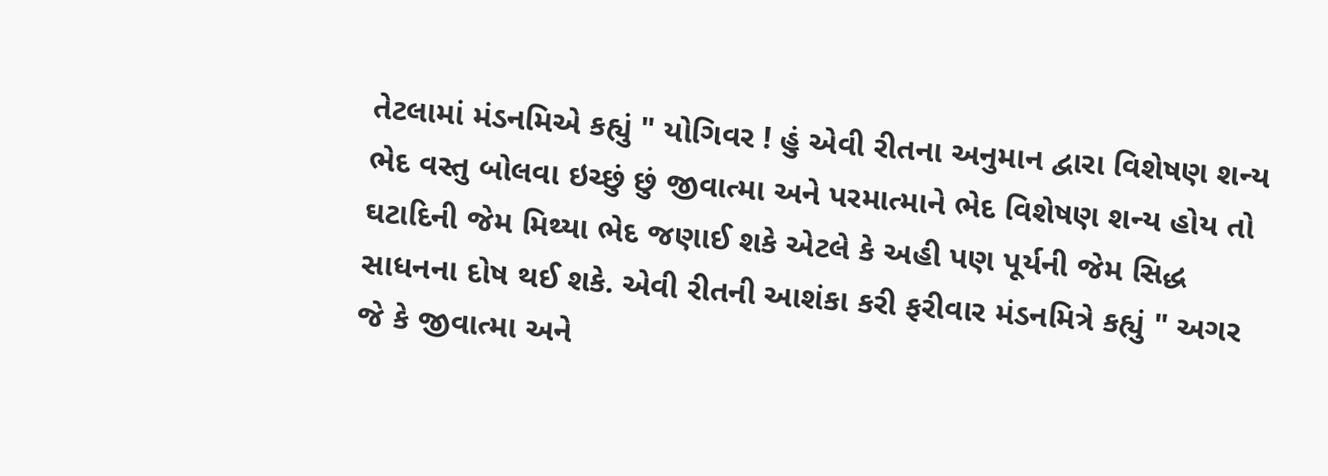તેટલામાં મંડનમિએ કહ્યું " યોગિવર ! હું એવી રીતના અનુમાન દ્વારા વિશેષણ શન્ય ભેદ વસ્તુ બોલવા ઇચ્છું છું જીવાત્મા અને પરમાત્માને ભેદ વિશેષણ શન્ય હોય તો ઘટાદિની જેમ મિથ્યા ભેદ જણાઈ શકે એટલે કે અહી પણ પૂર્યની જેમ સિદ્ધ સાધનના દોષ થઈ શકે. એવી રીતની આશંકા કરી ફરીવાર મંડનમિત્રે કહ્યું " અગર જે કે જીવાત્મા અને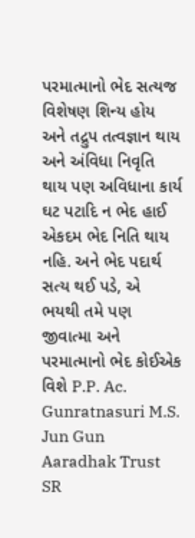પરમાત્માનો ભેદ સત્યજ વિશેષણ શિન્ય હોય અને તદ્રુપ તત્વજ્ઞાન થાય અને અંવિધા નિવૃતિ થાય પણ અવિધાના કાર્ય ઘટ પટાદિ ન ભેદ હાઈ એકદમ ભેદ નિતિ થાય નહિ. અને ભેદ પદાર્થ સત્ય થઈ પડે, એ ભયથી તમે પણ જીવાત્મા અને પરમાત્માનો ભેદ કોઈએક વિશે P.P. Ac. Gunratnasuri M.S. Jun Gun Aaradhak Trust
SR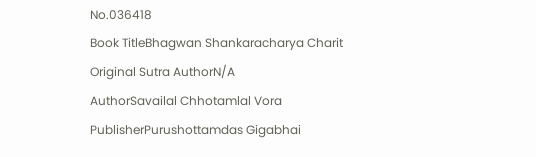No.036418
Book TitleBhagwan Shankaracharya Charit
Original Sutra AuthorN/A
AuthorSavailal Chhotamlal Vora
PublisherPurushottamdas Gigabhai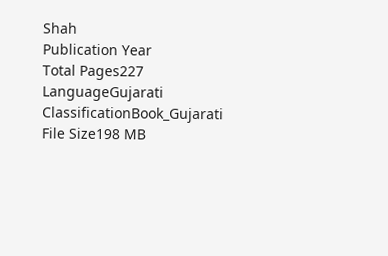Shah
Publication Year
Total Pages227
LanguageGujarati
ClassificationBook_Gujarati
File Size198 MB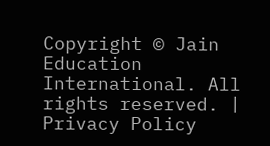Copyright © Jain Education International. All rights reserved. | Privacy Policy